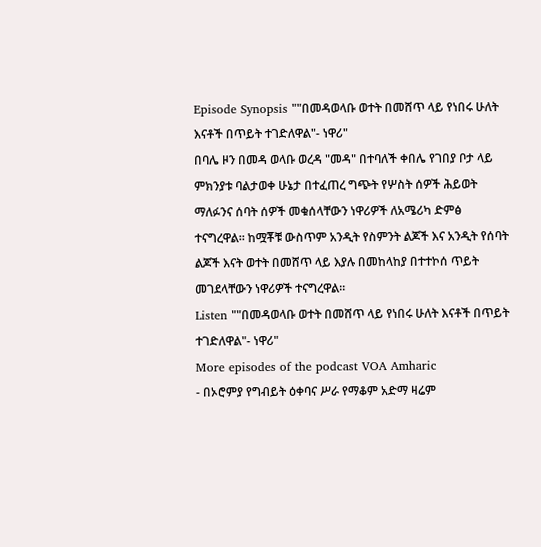Episode Synopsis ""በመዳወላቡ ወተት በመሸጥ ላይ የነበሩ ሁለት እናቶች በጥይት ተገድለዋል"- ነዋሪ"
በባሌ ዞን በመዳ ወላቡ ወረዳ "መዳ" በተባለች ቀበሌ የገበያ ቦታ ላይ ምክንያቱ ባልታወቀ ሁኔታ በተፈጠረ ግጭት የሦስት ሰዎች ሕይወት ማለፉንና ሰባት ሰዎች መቁሰላቸውን ነዋሪዎች ለአሜሪካ ድምፅ ተናግረዋል። ከሟቾቹ ውስጥም አንዲት የስምንት ልጆች እና አንዲት የሰባት ልጆች እናት ወተት በመሸጥ ላይ እያሉ በመከላከያ በተተኮሰ ጥይት መገደላቸውን ነዋሪዎች ተናግረዋል።
Listen ""በመዳወላቡ ወተት በመሸጥ ላይ የነበሩ ሁለት እናቶች በጥይት ተገድለዋል"- ነዋሪ"
More episodes of the podcast VOA Amharic
- በኦሮምያ የግብይት ዕቀባና ሥራ የማቆም አድማ ዛሬም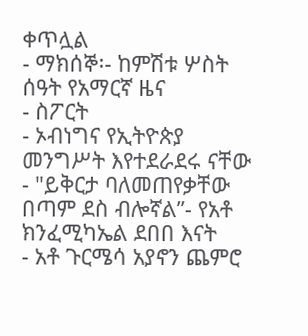ቀጥሏል
- ማክሰኞ፡- ከምሽቱ ሦስት ሰዓት የአማርኛ ዜና
- ስፖርት
- ኦብነግና የኢትዮጵያ መንግሥት እየተደራደሩ ናቸው
- "ይቅርታ ባለመጠየቃቸው በጣም ደስ ብሎኛል”- የአቶ ክንፈሚካኤል ደበበ እናት
- አቶ ጉርሜሳ አያኖን ጨምሮ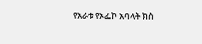የአራቱ የኦፌኮ አባላት ክስ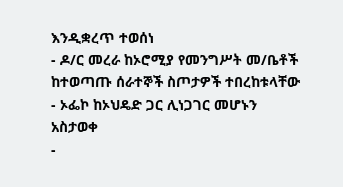እንዲቋረጥ ተወሰነ
- ዶ/ር መረራ ከኦሮሚያ የመንግሥት መ/ቤቶች ከተወጣጡ ሰራተኞች ስጦታዎች ተበረከቱላቸው
- ኦፌኮ ከኦህዴድ ጋር ሊነጋገር መሆኑን አስታወቀ
-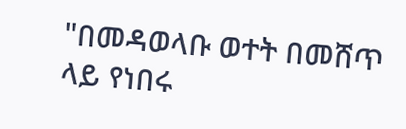"በመዳወላቡ ወተት በመሸጥ ላይ የነበሩ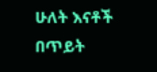ሁለት እናቶች በጥይት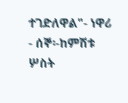ተገድለዋል"- ነዋሪ
- ሰኞ፡-ከምሽቱ ሦስት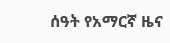ሰዓት የአማርኛ ዜና